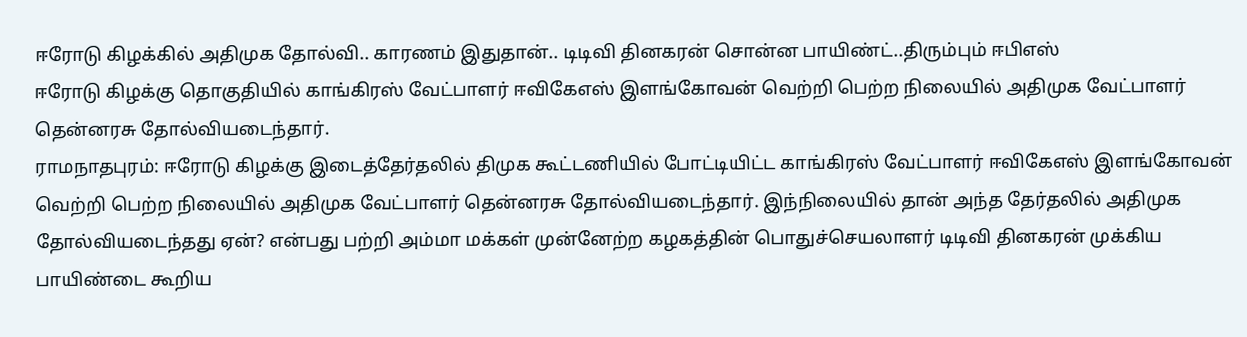ஈரோடு கிழக்கில் அதிமுக தோல்வி.. காரணம் இதுதான்.. டிடிவி தினகரன் சொன்ன பாயிண்ட்..திரும்பும் ஈபிஎஸ்
ஈரோடு கிழக்கு தொகுதியில் காங்கிரஸ் வேட்பாளர் ஈவிகேஎஸ் இளங்கோவன் வெற்றி பெற்ற நிலையில் அதிமுக வேட்பாளர் தென்னரசு தோல்வியடைந்தார்.
ராமநாதபுரம்: ஈரோடு கிழக்கு இடைத்தேர்தலில் திமுக கூட்டணியில் போட்டியிட்ட காங்கிரஸ் வேட்பாளர் ஈவிகேஎஸ் இளங்கோவன் வெற்றி பெற்ற நிலையில் அதிமுக வேட்பாளர் தென்னரசு தோல்வியடைந்தார். இந்நிலையில் தான் அந்த தேர்தலில் அதிமுக தோல்வியடைந்தது ஏன்? என்பது பற்றி அம்மா மக்கள் முன்னேற்ற கழகத்தின் பொதுச்செயலாளர் டிடிவி தினகரன் முக்கிய பாயிண்டை கூறிய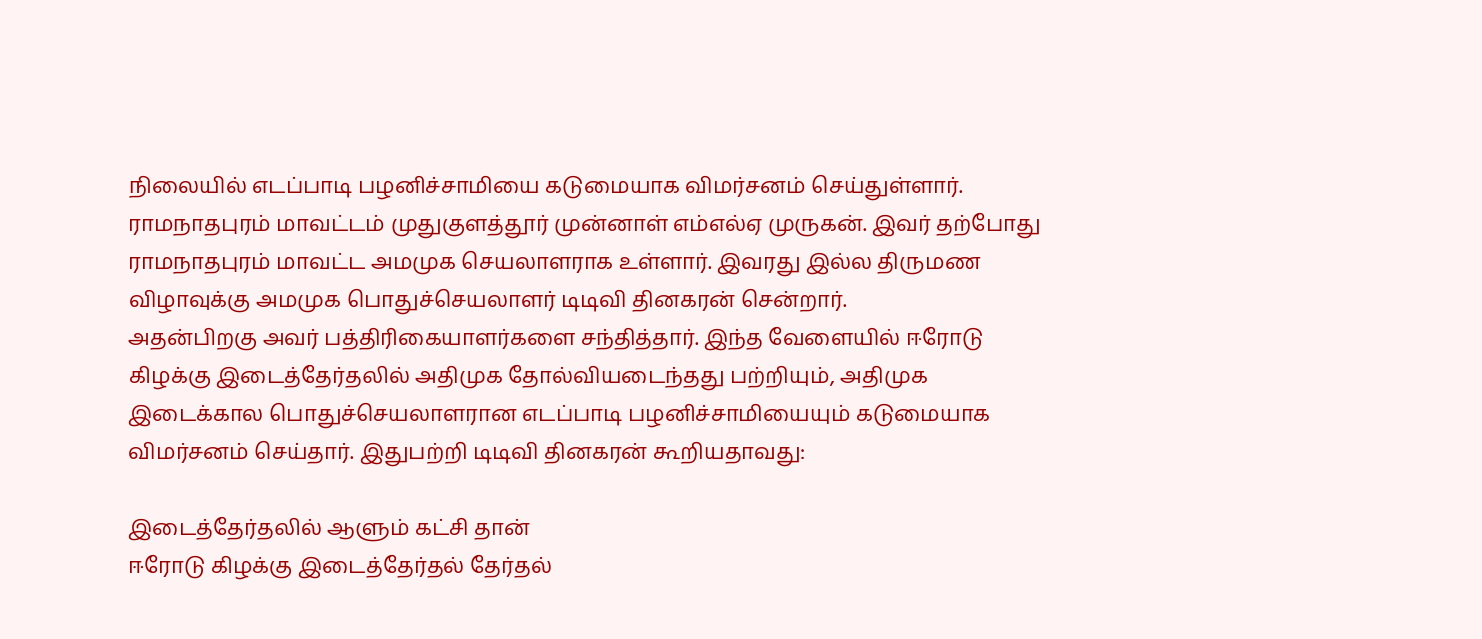நிலையில் எடப்பாடி பழனிச்சாமியை கடுமையாக விமர்சனம் செய்துள்ளார்.
ராமநாதபுரம் மாவட்டம் முதுகுளத்தூர் முன்னாள் எம்எல்ஏ முருகன். இவர் தற்போது ராமநாதபுரம் மாவட்ட அமமுக செயலாளராக உள்ளார். இவரது இல்ல திருமண விழாவுக்கு அமமுக பொதுச்செயலாளர் டிடிவி தினகரன் சென்றார்.
அதன்பிறகு அவர் பத்திரிகையாளர்களை சந்தித்தார். இந்த வேளையில் ஈரோடு கிழக்கு இடைத்தேர்தலில் அதிமுக தோல்வியடைந்தது பற்றியும், அதிமுக இடைக்கால பொதுச்செயலாளரான எடப்பாடி பழனிச்சாமியையும் கடுமையாக விமர்சனம் செய்தார். இதுபற்றி டிடிவி தினகரன் கூறியதாவது:

இடைத்தேர்தலில் ஆளும் கட்சி தான்
ஈரோடு கிழக்கு இடைத்தேர்தல் தேர்தல்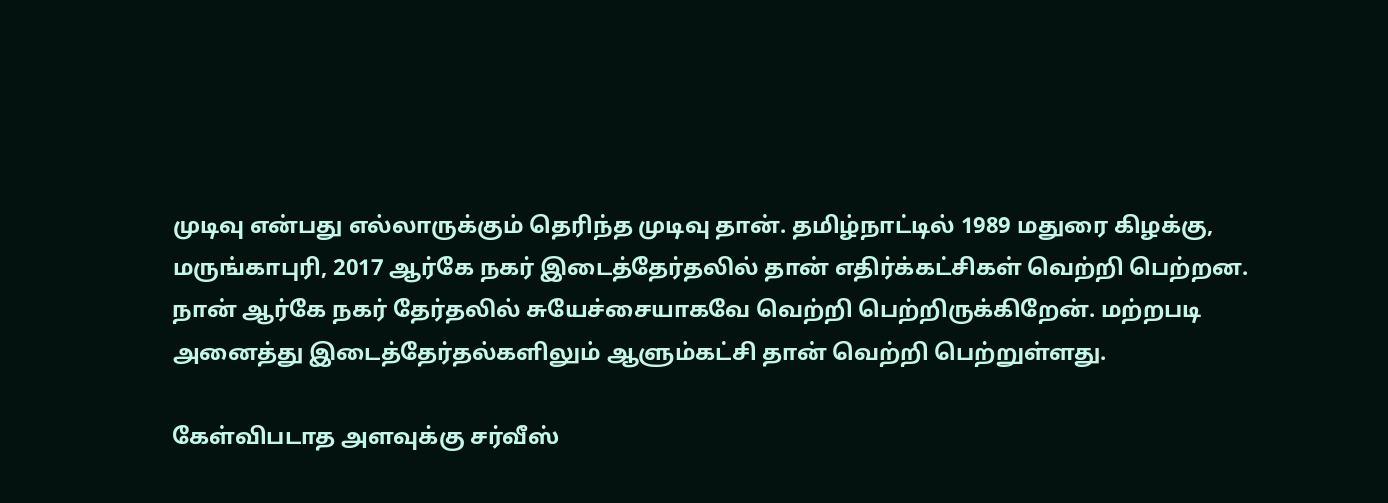முடிவு என்பது எல்லாருக்கும் தெரிந்த முடிவு தான். தமிழ்நாட்டில் 1989 மதுரை கிழக்கு, மருங்காபுரி, 2017 ஆர்கே நகர் இடைத்தேர்தலில் தான் எதிர்க்கட்சிகள் வெற்றி பெற்றன. நான் ஆர்கே நகர் தேர்தலில் சுயேச்சையாகவே வெற்றி பெற்றிருக்கிறேன். மற்றபடி அனைத்து இடைத்தேர்தல்களிலும் ஆளும்கட்சி தான் வெற்றி பெற்றுள்ளது.

கேள்விபடாத அளவுக்கு சர்வீஸ்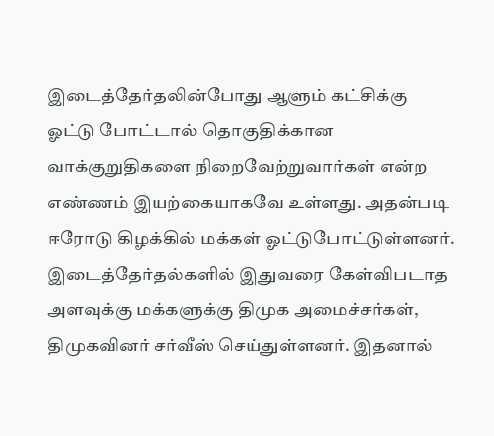இடைத்தேர்தலின்போது ஆளும் கட்சிக்கு ஓட்டு போட்டால் தொகுதிக்கான வாக்குறுதிகளை நிறைவேற்றுவார்கள் என்ற எண்ணம் இயற்கையாகவே உள்ளது. அதன்படி ஈரோடு கிழக்கில் மக்கள் ஓட்டுபோட்டுள்ளனர். இடைத்தேர்தல்களில் இதுவரை கேள்விபடாத அளவுக்கு மக்களுக்கு திமுக அமைச்சர்கள், திமுகவினர் சர்வீஸ் செய்துள்ளனர். இதனால்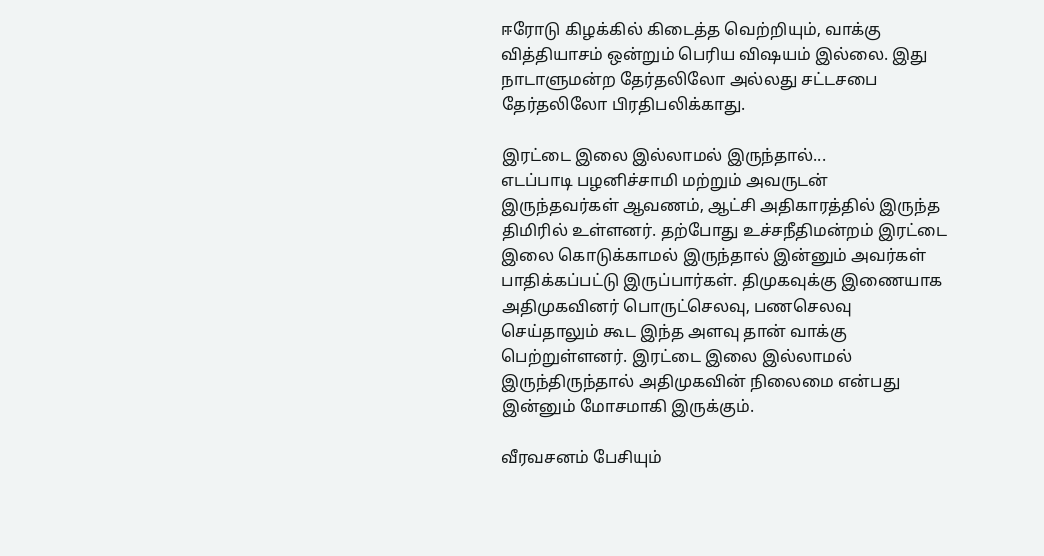ஈரோடு கிழக்கில் கிடைத்த வெற்றியும், வாக்கு வித்தியாசம் ஒன்றும் பெரிய விஷயம் இல்லை. இது நாடாளுமன்ற தேர்தலிலோ அல்லது சட்டசபை தேர்தலிலோ பிரதிபலிக்காது.

இரட்டை இலை இல்லாமல் இருந்தால்...
எடப்பாடி பழனிச்சாமி மற்றும் அவருடன் இருந்தவர்கள் ஆவணம், ஆட்சி அதிகாரத்தில் இருந்த திமிரில் உள்ளனர். தற்போது உச்சநீதிமன்றம் இரட்டை இலை கொடுக்காமல் இருந்தால் இன்னும் அவர்கள் பாதிக்கப்பட்டு இருப்பார்கள். திமுகவுக்கு இணையாக அதிமுகவினர் பொருட்செலவு, பணசெலவு செய்தாலும் கூட இந்த அளவு தான் வாக்கு பெற்றுள்ளனர். இரட்டை இலை இல்லாமல் இருந்திருந்தால் அதிமுகவின் நிலைமை என்பது இன்னும் மோசமாகி இருக்கும்.

வீரவசனம் பேசியும்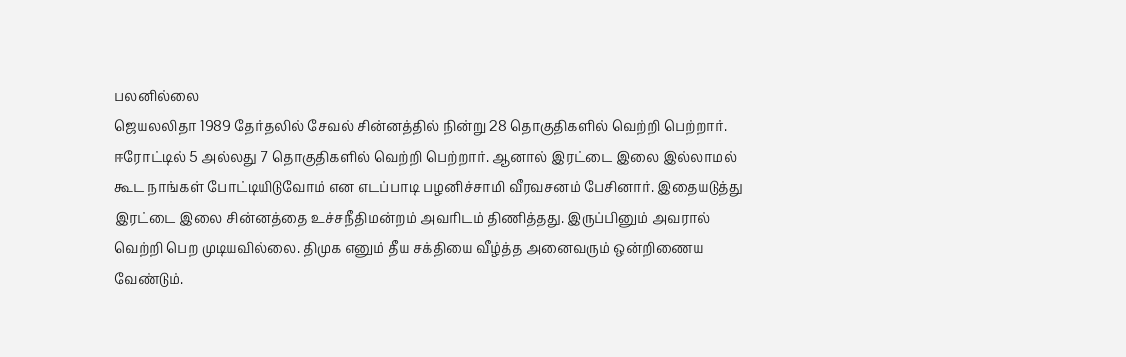பலனில்லை
ஜெயலலிதா 1989 தேர்தலில் சேவல் சின்னத்தில் நின்று 28 தொகுதிகளில் வெற்றி பெற்றார். ஈரோட்டில் 5 அல்லது 7 தொகுதிகளில் வெற்றி பெற்றார். ஆனால் இரட்டை இலை இல்லாமல் கூட நாங்கள் போட்டியிடுவோம் என எடப்பாடி பழனிச்சாமி வீரவசனம் பேசினார். இதையடுத்து இரட்டை இலை சின்னத்தை உச்சநீதிமன்றம் அவரிடம் திணித்தது. இருப்பினும் அவரால் வெற்றி பெற முடியவில்லை. திமுக எனும் தீய சக்தியை வீழ்த்த அனைவரும் ஒன்றிணைய வேண்டும்.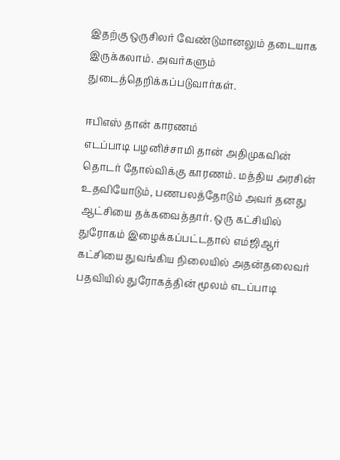இதற்கு ஒருசிலர் வேண்டுமானலும் தடையாக இருக்கலாம். அவர்களும் துடைத்தெறிக்கப்படுவார்கள்.

ஈபிஎஸ் தான் காரணம்
எடப்பாடி பழனிச்சாமி தான் அதிமுகவின் தொடர் தோல்விக்கு காரணம். மத்திய அரசின் உதவியோடும், பணபலத்தோடும் அவர் தனது ஆட்சியை தக்கவைத்தார். ஒரு கட்சியில் துரோகம் இழைக்கப்பட்டதால் எம்ஜிஆர் கட்சியை துவங்கிய நிலையில் அதன்தலைவர் பதவியில் துரோகத்தின் மூலம் எடப்பாடி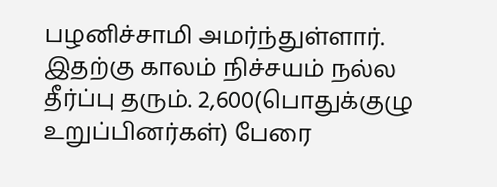பழனிச்சாமி அமர்ந்துள்ளார். இதற்கு காலம் நிச்சயம் நல்ல தீர்ப்பு தரும். 2,600(பொதுக்குழு உறுப்பினர்கள்) பேரை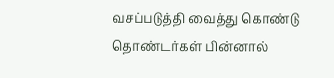வசப்படுத்தி வைத்து கொண்டு தொண்டர்கள் பின்னால்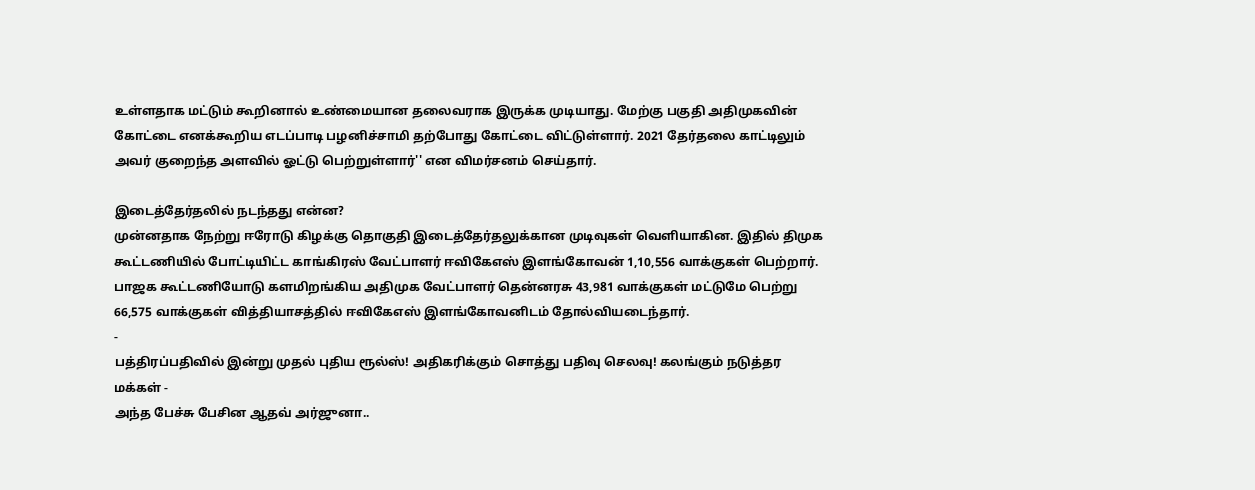உள்ளதாக மட்டும் கூறினால் உண்மையான தலைவராக இருக்க முடியாது. மேற்கு பகுதி அதிமுகவின் கோட்டை எனக்கூறிய எடப்பாடி பழனிச்சாமி தற்போது கோட்டை விட்டுள்ளார். 2021 தேர்தலை காட்டிலும் அவர் குறைந்த அளவில் ஓட்டு பெற்றுள்ளார்'' என விமர்சனம் செய்தார்.

இடைத்தேர்தலில் நடந்தது என்ன?
முன்னதாக நேற்று ஈரோடு கிழக்கு தொகுதி இடைத்தேர்தலுக்கான முடிவுகள் வெளியாகின. இதில் திமுக கூட்டணியில் போட்டியிட்ட காங்கிரஸ் வேட்பாளர் ஈவிகேஎஸ் இளங்கோவன் 1,10,556 வாக்குகள் பெற்றார். பாஜக கூட்டணியோடு களமிறங்கிய அதிமுக வேட்பாளர் தென்னரசு 43,981 வாக்குகள் மட்டுமே பெற்று 66,575 வாக்குகள் வித்தியாசத்தில் ஈவிகேஎஸ் இளங்கோவனிடம் தோல்வியடைந்தார்.
-
பத்திரப்பதிவில் இன்று முதல் புதிய ரூல்ஸ்! அதிகரிக்கும் சொத்து பதிவு செலவு! கலங்கும் நடுத்தர மக்கள் -
அந்த பேச்சு பேசின ஆதவ் அர்ஜுனா..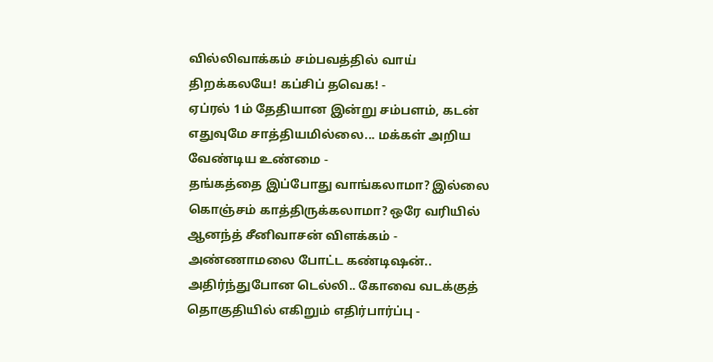வில்லிவாக்கம் சம்பவத்தில் வாய் திறக்கலயே! கப்சிப் தவெக! -
ஏப்ரல் 1ம் தேதியான இன்று சம்பளம், கடன் எதுவுமே சாத்தியமில்லை... மக்கள் அறிய வேண்டிய உண்மை -
தங்கத்தை இப்போது வாங்கலாமா? இல்லை கொஞ்சம் காத்திருக்கலாமா? ஒரே வரியில் ஆனந்த் சீனிவாசன் விளக்கம் -
அண்ணாமலை போட்ட கண்டிஷன்.. அதிர்ந்துபோன டெல்லி.. கோவை வடக்குத் தொகுதியில் எகிறும் எதிர்பார்ப்பு -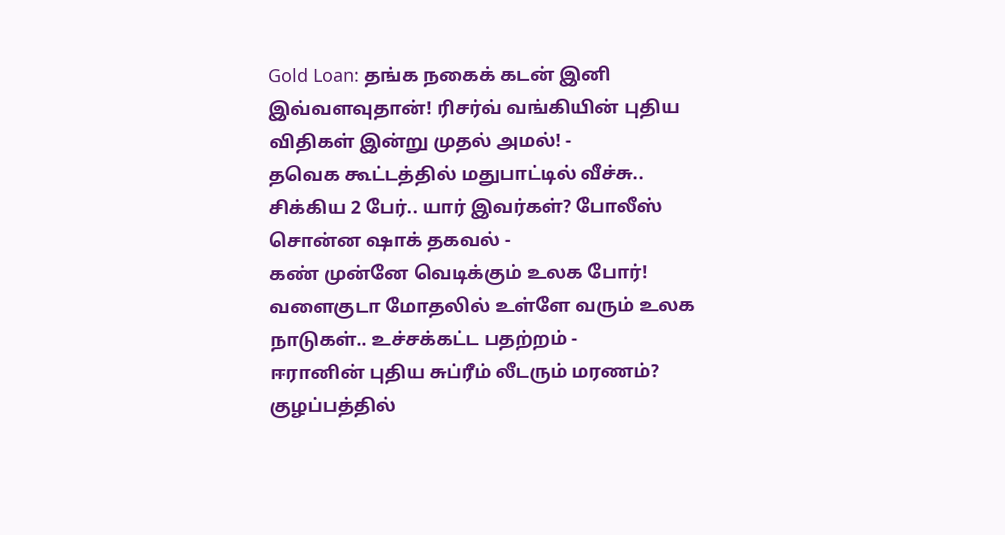Gold Loan: தங்க நகைக் கடன் இனி இவ்வளவுதான்! ரிசர்வ் வங்கியின் புதிய விதிகள் இன்று முதல் அமல்! -
தவெக கூட்டத்தில் மதுபாட்டில் வீச்சு.. சிக்கிய 2 பேர்.. யார் இவர்கள்? போலீஸ் சொன்ன ஷாக் தகவல் -
கண் முன்னே வெடிக்கும் உலக போர்! வளைகுடா மோதலில் உள்ளே வரும் உலக நாடுகள்.. உச்சக்கட்ட பதற்றம் -
ஈரானின் புதிய சுப்ரீம் லீடரும் மரணம்? குழப்பத்தில்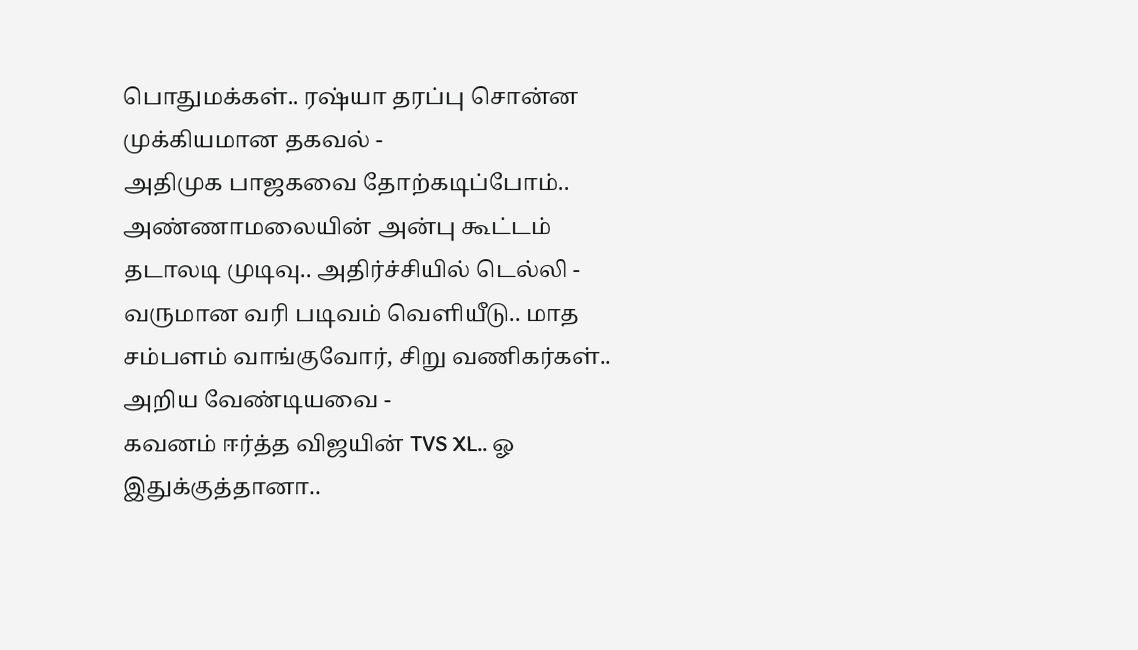பொதுமக்கள்.. ரஷ்யா தரப்பு சொன்ன முக்கியமான தகவல் -
அதிமுக பாஜகவை தோற்கடிப்போம்.. அண்ணாமலையின் அன்பு கூட்டம் தடாலடி முடிவு.. அதிர்ச்சியில் டெல்லி -
வருமான வரி படிவம் வெளியீடு.. மாத சம்பளம் வாங்குவோர், சிறு வணிகர்கள்.. அறிய வேண்டியவை -
கவனம் ஈர்த்த விஜயின் TVS XL.. ஓ இதுக்குத்தானா..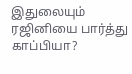இதுலையும் ரஜினியை பார்த்து காப்பியா?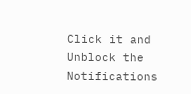Click it and Unblock the Notifications